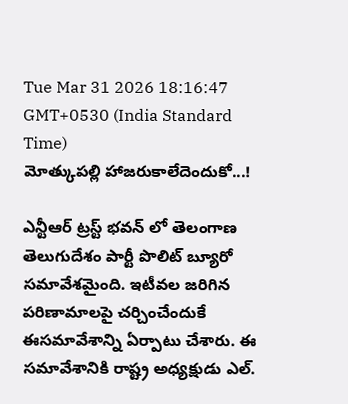Tue Mar 31 2026 18:16:47 GMT+0530 (India Standard Time)
మోత్కుపల్లి హాజరుకాలేదెందుకో...!

ఎన్టీఆర్ ట్రస్ట్ భవన్ లో తెలంగాణ తెలుగుదేశం పార్టీ పొలిట్ బ్యూరో సమావేశమైంది. ఇటీవల జరిగిన పరిణామాలపై చర్చించేందుకే ఈసమావేశాన్ని ఏర్పాటు చేశారు. ఈ సమావేశానికి రాష్ట్ర అధ్యక్షుడు ఎల్.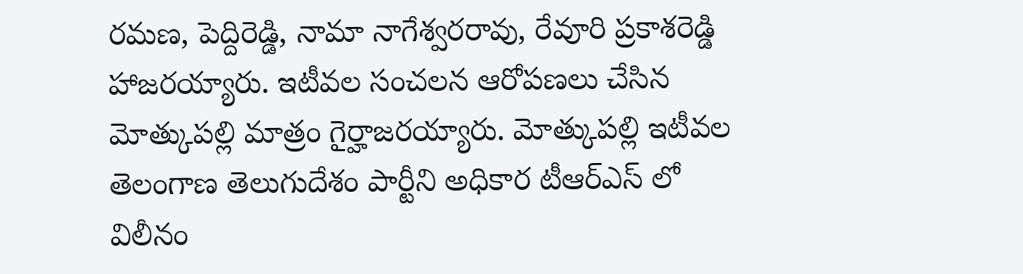రమణ, పెద్దిరెడ్డి, నామా నాగేశ్వరరావు, రేవూరి ప్రకాశరెడ్డి హాజరయ్యారు. ఇటీవల సంచలన ఆరోపణలు చేసిన మోత్కుపల్లి మాత్రం గైర్హాజరయ్యారు. మోత్కుపల్లి ఇటీవల తెలంగాణ తెలుగుదేశం పార్టీని అధికార టీఆర్ఎస్ లో విలీనం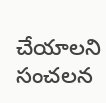చేయాలని సంచలన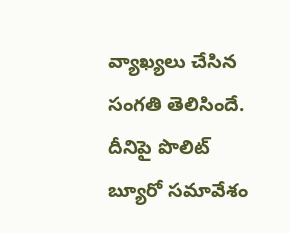వ్యాఖ్యలు చేసిన సంగతి తెలిసిందే. దీనిపై పొలిట్ బ్యూరో సమావేశం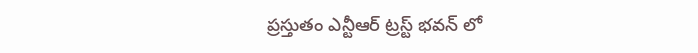ప్రస్తుతం ఎన్టీఆర్ ట్రస్ట్ భవన్ లో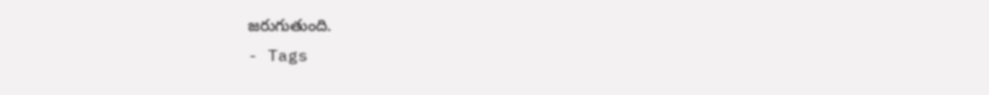జరుగుతుంది.
- Tags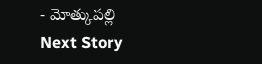- మోత్కుపల్లి
Next Story